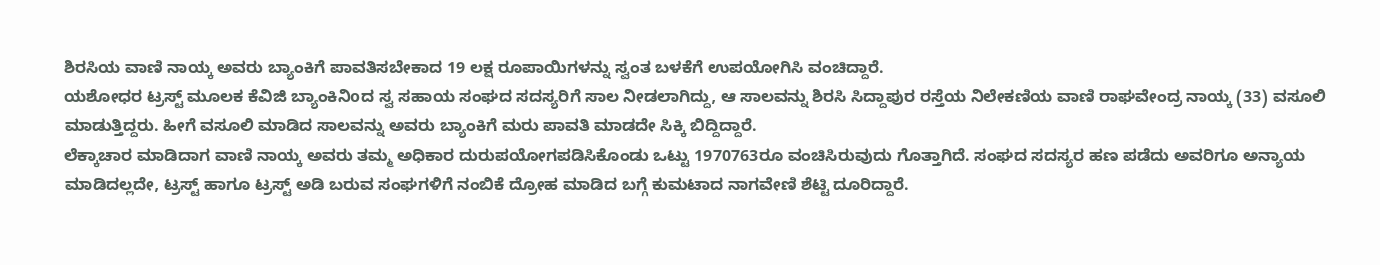ಶಿರಸಿಯ ವಾಣಿ ನಾಯ್ಕ ಅವರು ಬ್ಯಾಂಕಿಗೆ ಪಾವತಿಸಬೇಕಾದ 19 ಲಕ್ಷ ರೂಪಾಯಿಗಳನ್ನು ಸ್ವಂತ ಬಳಕೆಗೆ ಉಪಯೋಗಿಸಿ ವಂಚಿದ್ದಾರೆ.
ಯಶೋಧರ ಟ್ರಸ್ಟ್ ಮೂಲಕ ಕೆವಿಜಿ ಬ್ಯಾಂಕಿನಿoದ ಸ್ವ ಸಹಾಯ ಸಂಘದ ಸದಸ್ಯರಿಗೆ ಸಾಲ ನೀಡಲಾಗಿದ್ದು, ಆ ಸಾಲವನ್ನು ಶಿರಸಿ ಸಿದ್ದಾಪುರ ರಸ್ತೆಯ ನಿಲೇಕಣಿಯ ವಾಣಿ ರಾಘವೇಂದ್ರ ನಾಯ್ಕ (33) ವಸೂಲಿ ಮಾಡುತ್ತಿದ್ದರು. ಹೀಗೆ ವಸೂಲಿ ಮಾಡಿದ ಸಾಲವನ್ನು ಅವರು ಬ್ಯಾಂಕಿಗೆ ಮರು ಪಾವತಿ ಮಾಡದೇ ಸಿಕ್ಕಿ ಬಿದ್ದಿದ್ದಾರೆ.
ಲೆಕ್ಕಾಚಾರ ಮಾಡಿದಾಗ ವಾಣಿ ನಾಯ್ಕ ಅವರು ತಮ್ಮ ಅಧಿಕಾರ ದುರುಪಯೋಗಪಡಿಸಿಕೊಂಡು ಒಟ್ಟು 1970763ರೂ ವಂಚಿಸಿರುವುದು ಗೊತ್ತಾಗಿದೆ. ಸಂಘದ ಸದಸ್ಯರ ಹಣ ಪಡೆದು ಅವರಿಗೂ ಅನ್ಯಾಯ ಮಾಡಿದಲ್ಲದೇ, ಟ್ರಸ್ಟ್ ಹಾಗೂ ಟ್ರಸ್ಟ್ ಅಡಿ ಬರುವ ಸಂಘಗಳಿಗೆ ನಂಬಿಕೆ ದ್ರೋಹ ಮಾಡಿದ ಬಗ್ಗೆ ಕುಮಟಾದ ನಾಗವೇಣಿ ಶೆಟ್ಟಿ ದೂರಿದ್ದಾರೆ.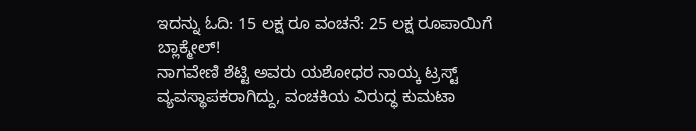ಇದನ್ನು ಓದಿ: 15 ಲಕ್ಷ ರೂ ವಂಚನೆ: 25 ಲಕ್ಷ ರೂಪಾಯಿಗೆ ಬ್ಲಾಕ್ಮೇಲ್!
ನಾಗವೇಣಿ ಶೆಟ್ಟಿ ಅವರು ಯಶೋಧರ ನಾಯ್ಕ ಟ್ರಸ್ಟ್ ವ್ಯವಸ್ಥಾಪಕರಾಗಿದ್ದು, ವಂಚಕಿಯ ವಿರುದ್ಧ ಕುಮಟಾ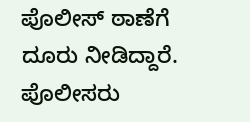ಪೊಲೀಸ್ ಠಾಣೆಗೆ ದೂರು ನೀಡಿದ್ದಾರೆ. ಪೊಲೀಸರು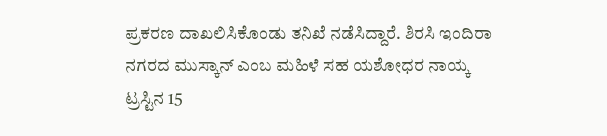ಪ್ರಕರಣ ದಾಖಲಿಸಿಕೊಂಡು ತನಿಖೆ ನಡೆಸಿದ್ದಾರೆ. ಶಿರಸಿ ಇಂದಿರಾ ನಗರದ ಮುಸ್ಕಾನ್ ಎಂಬ ಮಹಿಳೆ ಸಹ ಯಶೋಧರ ನಾಯ್ಕ ಟ್ರಸ್ಟಿನ 15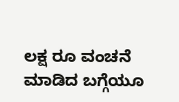ಲಕ್ಷ ರೂ ವಂಚನೆ ಮಾಡಿದ ಬಗ್ಗೆಯೂ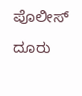ಪೊಲೀಸ್ ದೂರು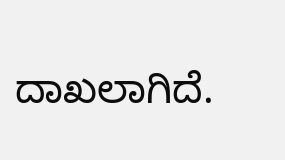ದಾಖಲಾಗಿದೆ.